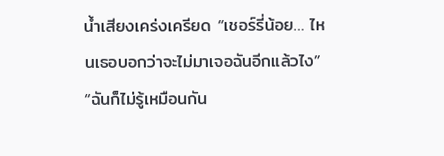น้ำเสียงเคร่งเครียด “เชอร์รี่น้อย… ไหนเธอบอกว่าจะไม่มาเจอฉันอีกแล้วไง”
“ฉันก็ไม่รู้เหมือนกัน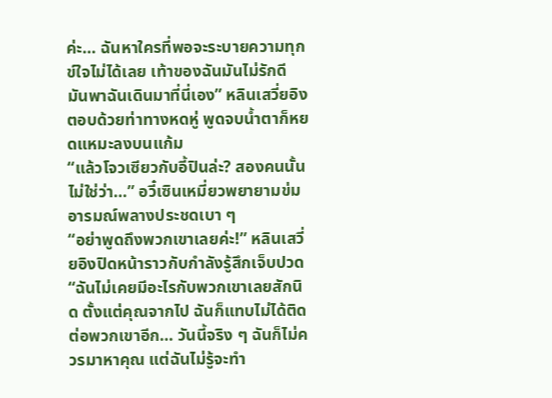ค่ะ… ฉันหาใครที่พอจะระบายความทุกข์ใจไม่ได้เลย เท้าของฉันมันไม่รักดี มันพาฉันเดินมาที่นี่เอง” หลินเสวี่ยอิงตอบด้วยท่าทางหดหู่ พูดจบน้ำตาก็หยดแหมะลงบนแก้ม
“แล้วโจวเซียวกับอี้ปินล่ะ? สองคนนั้นไม่ใช่ว่า…” อวี๋เซินเหมี่ยวพยายามข่มอารมณ์พลางประชดเบา ๆ
“อย่าพูดถึงพวกเขาเลยค่ะ!” หลินเสวี่ยอิงปิดหน้าราวกับกำลังรู้สึกเจ็บปวด “ฉันไม่เคยมีอะไรกับพวกเขาเลยสักนิด ตั้งแต่คุณจากไป ฉันก็แทบไม่ได้ติดต่อพวกเขาอีก… วันนี้จริง ๆ ฉันก็ไม่ควรมาหาคุณ แต่ฉันไม่รู้จะทำ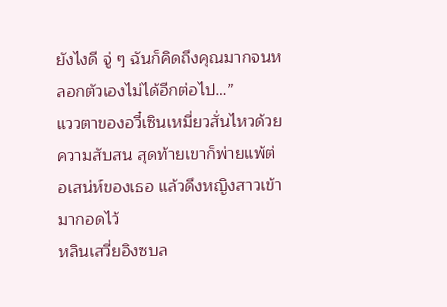ยังไงดี จู่ ๆ ฉันก็คิดถึงคุณมากจนหลอกตัวเองไม่ได้อีกต่อไป…”
แววตาของอวี๋เซินเหมี่ยวสั่นไหวด้วยความสับสน สุดท้ายเขาก็พ่ายแพ้ต่อเสน่ห์ของเธอ แล้วดึงหญิงสาวเข้ามากอดไว้
หลินเสวี่ยอิงซบล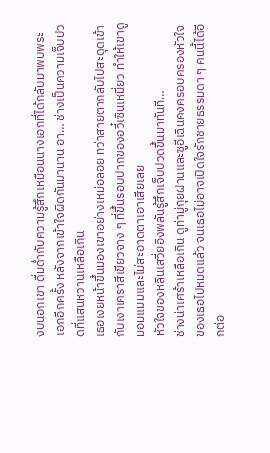งบนอกเขา ดื่มด่ำกับความรู้สึกเหมือนนางเอกที่ได้กลับมาพบพระเอกอีกครั้ง หลังจากเข้าใจผิดกันมานาน อา… ช่างเป็นความเจ็บปวดที่แสนหวานเหลือเกิน
เธอเงยหน้าขึ้นมองเขาอย่างเหม่อลอย ทว่าสายตากลับไปสะดุดเข้ากับเงาเคราสีเขียวจาง ๆ ที่ขึ้นรอบปากของอวี๋เซินเหมี่ยว ทำให้เขาดูมอมแมมและไม่สะอาดตาเอาเสียเลย
หัวใจของหลินเสวี่ยอิงพลันรู้สึกเจ็บปวดขึ้นมาทันที…
ช่างน่าเศร้าเหลือเกิน ดูท่ามู่กุยฝานและซูอีเฉินคงครอบครองหัวใจของเธอไปหมดแล้ว จนเธอไม่อาจเปิดใจรักชายธรรมดา ๆ คนนี้ได้อีกต่อ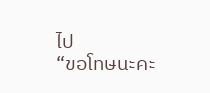ไป
“ขอโทษนะคะ